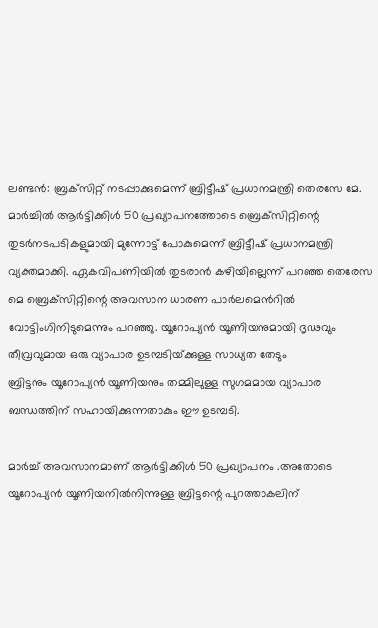ലണ്ടന്‍: ബ്രക്‌സിറ്റ് നടപ്പാക്കുമെന്ന് ബ്രിട്ടീഷ് പ്രധാനമന്ത്രി തെരസേ മേ. മാര്‍ച്ചില്‍ ആര്‍ട്ടിക്കിള്‍ 50 പ്രഖ്യാപനത്തോടെ ബ്രെക്‌സിറ്റിന്റെ തുടര്‍നടപടികളുമായി മുന്നോട്ട് പോകുമെന്ന് ബ്രിട്ടീഷ് പ്രധാനമന്ത്രി വ്യക്തമാക്കി. ഏകവിപണിയില്‍ തുടരാന്‍ കഴിയില്ലെന്ന് പറഞ്ഞ തെരേസ മെ ബ്രെക്‌സിറ്റിന്റെ അവസാന ധാരണ പാര്‍ലമെന്‍റില്‍ വോട്ടിംഗിനിടുമെന്നും പറഞ്ഞു. യൂറോപ്യന്‍ യൂണിയനുമായി ദൃഢവും തീവ്രവുമായ ഒരു വ്യാപാര ഉടമ്പടിയ്‌ക്കുള്ള സാധ്യത തേടും
ബ്രിട്ടനും യൂറോപ്യന്‍ യൂണിയനും തമ്മിലുള്ള സുഗമമായ വ്യാപാര ബന്ധത്തിന് സഹായിക്കുന്നതാകും ഈ ഉടമ്പടി.

മാര്‍ച്ച് അവസാനമാണ് ആര്‍ട്ടിക്കിള്‍ 50 പ്രഖ്യാപനം .അതോടെ യൂറോപ്യന്‍ യൂണിയനില്‍നിന്നുള്ള ബ്രിട്ടന്റെ പുറത്താകലിന്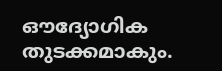ഔദ്യോഗിക തുടക്കമാകും.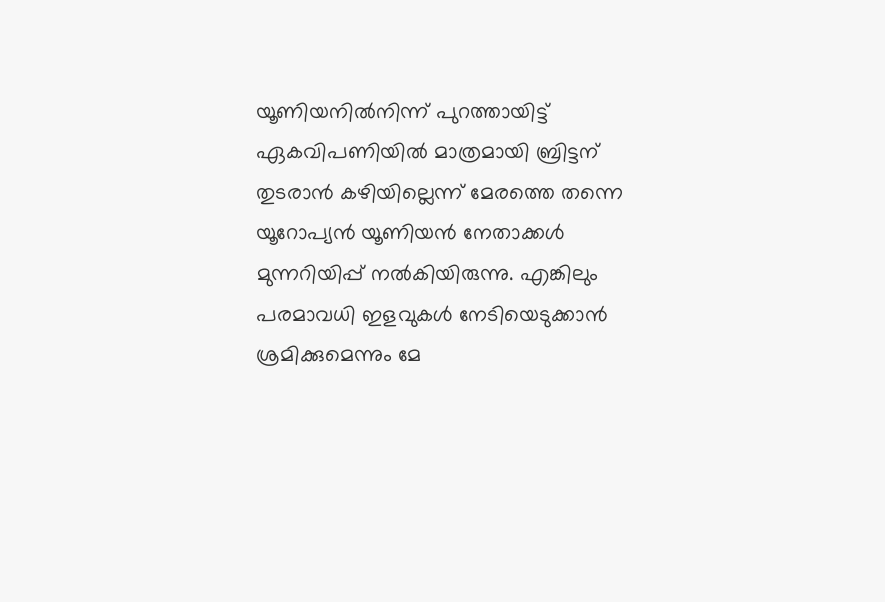യൂണിയനില്‍നിന്ന് പുറത്തായിട്ട് ഏകവിപണിയില്‍ മാത്രമായി ബ്രിട്ടന് തുടരാന്‍ കഴിയില്ലെന്ന് മേരത്തെ തന്നെ യൂറോപ്യന്‍ യൂണിയന്‍ നേതാക്കള്‍ മുന്നറിയിപ്പ് നല്‍കിയിരുന്നു. എങ്കിലും പരമാവധി ഇളവുകള്‍ നേടിയെടുക്കാന്‍ ശ്രമിക്കുമെന്നും മേ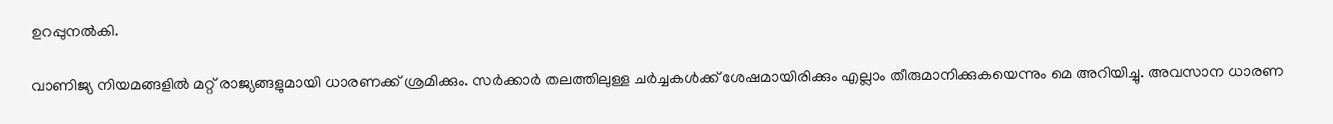ഉറപ്പുനല്‍കി.

വാണിജ്യ നിയമങ്ങളില്‍ മറ്റ് രാജ്യങ്ങളുമായി ധാരണക്ക് ശ്രമിക്കും. സര്‍ക്കാര്‍ തലത്തിലുള്ള ചര്‍ച്ചകള്‍ക്ക് ശേഷമായിരിക്കും എല്ലാം തീരുമാനിക്കുകയെന്നും മെ അറിയിച്ചു. അവസാന ധാരണ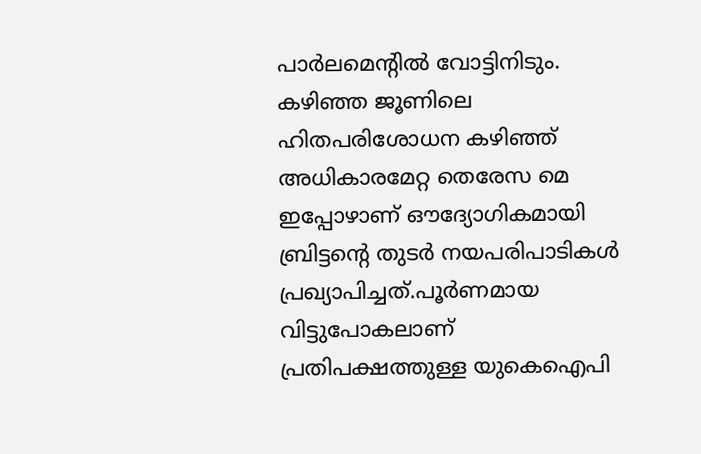പാര്‍ലമെന്റില്‍ വോട്ടിനിടും. കഴിഞ്ഞ ജൂണിലെ ഹിതപരിശോധന കഴിഞ്ഞ് അധികാരമേറ്റ തെരേസ മെ ഇപ്പോഴാണ് ഔദ്യോഗികമായി ബ്രിട്ടന്റെ തുടര്‍ നയപരിപാടികള്‍ പ്രഖ്യാപിച്ചത്.പൂര്‍ണമായ വിട്ടുപോകലാണ് പ്രതിപക്ഷത്തുള്ള യുകെഐപി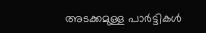അടക്കമുള്ള പാര്‍ട്ടികള്‍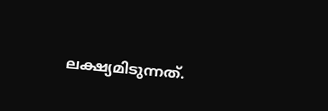ലക്ഷ്യമിടുന്നത്.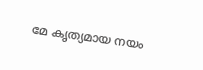മേ കൃത്യമായ നയം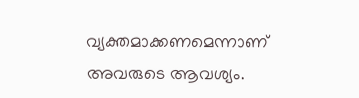വ്യക്തമാക്കണമെന്നാണ് അവരുടെ ആവശ്യം.